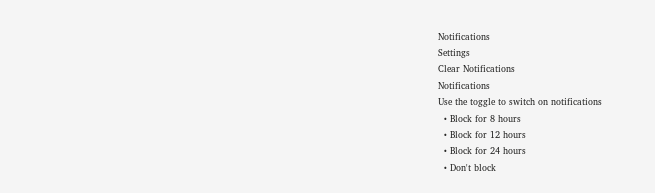Notifications
Settings
Clear Notifications
Notifications
Use the toggle to switch on notifications
  • Block for 8 hours
  • Block for 12 hours
  • Block for 24 hours
  • Don't block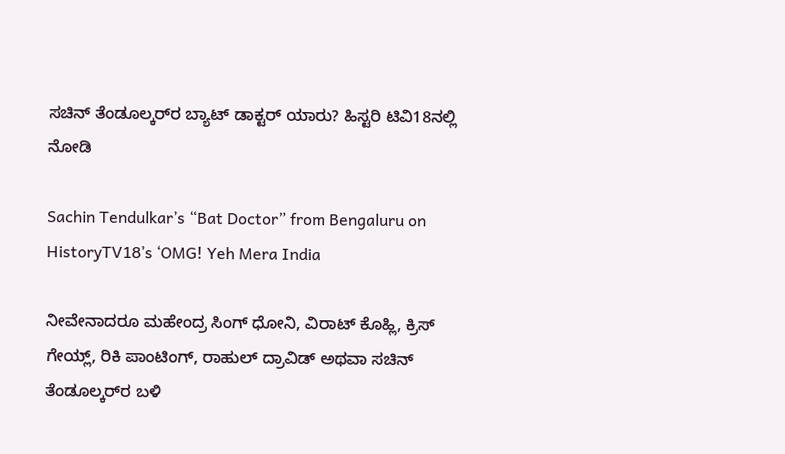ಸಚಿನ್‌ ತೆಂಡೂಲ್ಕರ್‌ರ ಬ್ಯಾಟ್ ಡಾಕ್ಟರ್ ಯಾರು? ಹಿಸ್ಟರಿ ಟಿವಿ18ನಲ್ಲಿ ನೋಡಿ

Sachin Tendulkar’s “Bat Doctor” from Bengaluru on HistoryTV18’s ‘OMG! Yeh Mera India

ನೀವೇನಾದರೂ ಮಹೇಂದ್ರ ಸಿಂಗ್‌ ಧೋನಿ, ವಿರಾಟ್ ಕೊಹ್ಲಿ, ಕ್ರಿಸ್ ಗೇಯ್ಲ್, ರಿಕಿ ಪಾಂಟಿಂಗ್, ರಾಹುಲ್ ದ್ರಾವಿಡ್‌ ಅಥವಾ ಸಚಿನ್ ತೆಂಡೂಲ್ಕರ್‌ರ ಬಳಿ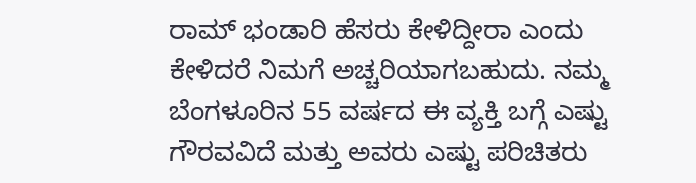ರಾಮ್ ಭಂಡಾರಿ ಹೆಸರು ಕೇಳಿದ್ದೀರಾ ಎಂದು ಕೇಳಿದರೆ ನಿಮಗೆ ಅಚ್ಚರಿಯಾಗಬಹುದು. ನಮ್ಮ ಬೆಂಗಳೂರಿನ 55 ವರ್ಷದ ಈ ವ್ಯಕ್ತಿ ಬಗ್ಗೆ ಎಷ್ಟು ಗೌರವವಿದೆ ಮತ್ತು ಅವರು ಎಷ್ಟು ಪರಿಚಿತರು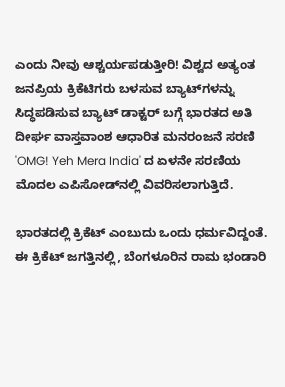ಎಂದು ನೀವು ಆಶ್ಚರ್ಯಪಡುತ್ತೀರಿ! ವಿಶ್ವದ ಅತ್ಯಂತ ಜನಪ್ರಿಯ ಕ್ರಿಕೆಟಿಗರು ಬಳಸುವ ಬ್ಯಾಟ್‌ಗಳನ್ನು ಸಿದ್ಧಪಡಿಸುವ ಬ್ಯಾಟ್ ಡಾಕ್ಟರ್‌ ಬಗ್ಗೆ ಭಾರತದ ಅತಿ ದೀರ್ಘ ವಾಸ್ತವಾಂಶ ಆಧಾರಿತ ಮನರಂಜನೆ ಸರಣಿ 'OMG! Yeh Mera India' ದ ಏಳನೇ ಸರಣಿಯ ಮೊದಲ ಎಪಿಸೋಡ್‌ನಲ್ಲಿ ವಿವರಿಸಲಾಗುತ್ತಿದೆ.

ಭಾರತದಲ್ಲಿ ಕ್ರಿಕೆಟ್ ಎಂಬುದು ಒಂದು ಧರ್ಮವಿದ್ದಂತೆ. ಈ ಕ್ರಿಕೆಟ್ ಜಗತ್ತಿನಲ್ಲಿ, ಬೆಂಗಳೂರಿನ ರಾಮ ಭಂಡಾರಿ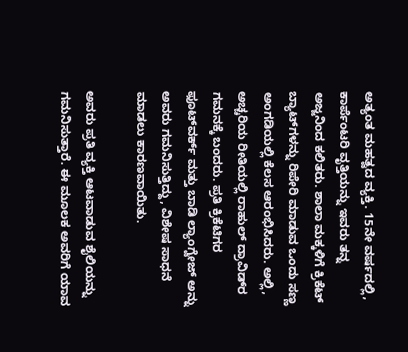ಅತ್ಯಂತ ಮಹತ್ವದ ವ್ಯಕ್ತಿ. 15ನೇ ವರ್ಷದಲ್ಲಿ, ಕಾರ್ಪೆಂಟರಿ ವೃತ್ತಿಯನ್ನು ಇವರು ತನ್ನ ಅಜ್ಜನಿಂದ ಕಲಿತರು. ಶಾಲಾ ಮಕ್ಕಳಿಗೆ ಕ್ರಿಕೆಟ್ ಬ್ಯಾಟ್‌ಗಳನ್ನು ರಿಪೇರಿ ಮಾಡುವ ಒಂದು ಸಣ್ಣ ಅಂಗಡಿಯಲ್ಲಿ ಕೆಲಸ ಆರಂಭಿಸಿದರು. ಅಲ್ಲಿ, ಅಚ್ಚರಿಯ ರೀತಿಯಲ್ಲಿ ರಾಹುಲ್ ದ್ರಾವಿಡ್‌ರ ಗಮನಕ್ಕೆ ಬಂದರು. ಪ್ರತಿ ಕ್ರಿಕೆಟಿಗರ ಫೂಟ್‌ವರ್ಕ್‌ ಮತ್ತು ಬಾಡಿ ಲ್ಯಾಂಗ್ವೇಜ್ ಅನ್ನು ಅವರು ಗಮನಿಸುತ್ತಿದ್ದು, ವಿಶೇಷ ಸಾಧನೆ ಮಾಡಲು ಕಾರಣವಾಯಿತು.

ಅವರು ಪ್ರತಿ ವ್ಯಕ್ತಿ ಆಟವಾಡುವ ಶೈಲಿಯನ್ನು ಗಮನಿಸುತ್ತಾರೆ. ಈ ಮೂಲಕ ಅವರಿಗೆ ಯಾವ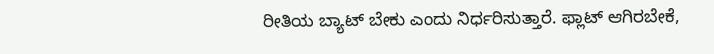ರೀತಿಯ ಬ್ಯಾಟ್ ಬೇಕು ಎಂದು ನಿರ್ಧರಿಸುತ್ತಾರೆ. ಫ್ಲಾಟ್ ಆಗಿರಬೇಕೆ,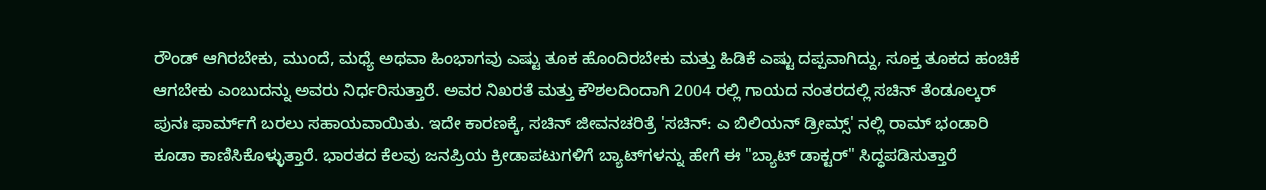ರೌಂಡ್ ಆಗಿರಬೇಕು, ಮುಂದೆ, ಮಧ್ಯೆ ಅಥವಾ ಹಿಂಭಾಗವು ಎಷ್ಟು ತೂಕ ಹೊಂದಿರಬೇಕು ಮತ್ತು ಹಿಡಿಕೆ ಎಷ್ಟು ದಪ್ಪವಾಗಿದ್ದು, ಸೂಕ್ತ ತೂಕದ ಹಂಚಿಕೆ ಆಗಬೇಕು ಎಂಬುದನ್ನು ಅವರು ನಿರ್ಧರಿಸುತ್ತಾರೆ. ಅವರ ನಿಖರತೆ ಮತ್ತು ಕೌಶಲದಿಂದಾಗಿ 2004 ರಲ್ಲಿ ಗಾಯದ ನಂತರದಲ್ಲಿ ಸಚಿನ್‌ ತೆಂಡೂಲ್ಕರ್ ಪುನಃ ಫಾರ್ಮ್‌ಗೆ ಬರಲು ಸಹಾಯವಾಯಿತು. ಇದೇ ಕಾರಣಕ್ಕೆ, ಸಚಿನ್ ಜೀವನಚರಿತ್ರೆ 'ಸಚಿನ್: ಎ ಬಿಲಿಯನ್ ಡ್ರೀಮ್ಸ್' ನಲ್ಲಿ ರಾಮ್ ಭಂಡಾರಿ ಕೂಡಾ ಕಾಣಿಸಿಕೊಳ್ಳುತ್ತಾರೆ. ಭಾರತದ ಕೆಲವು ಜನಪ್ರಿಯ ಕ್ರೀಡಾಪಟುಗಳಿಗೆ ಬ್ಯಾಟ್‌ಗಳನ್ನು ಹೇಗೆ ಈ "ಬ್ಯಾಟ್ ಡಾಕ್ಟರ್" ಸಿದ್ಧಪಡಿಸುತ್ತಾರೆ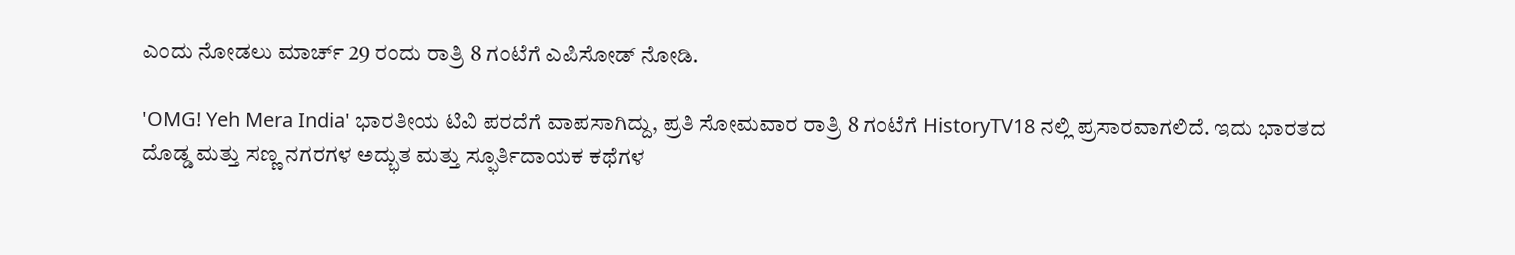ಎಂದು ನೋಡಲು ಮಾರ್ಚ್ 29 ರಂದು ರಾತ್ರಿ 8 ಗಂಟೆಗೆ ಎಪಿಸೋಡ್ ನೋಡಿ.

'OMG! Yeh Mera India' ಭಾರತೀಯ ಟಿವಿ ಪರದೆಗೆ ವಾಪಸಾಗಿದ್ದು, ಪ್ರತಿ ಸೋಮವಾರ ರಾತ್ರಿ 8 ಗಂಟೆಗೆ HistoryTV18 ನಲ್ಲಿ ಪ್ರಸಾರವಾಗಲಿದೆ. ಇದು ಭಾರತದ ದೊಡ್ಡ ಮತ್ತು ಸಣ್ಣ ನಗರಗಳ ಅದ್ಭುತ ಮತ್ತು ಸ್ಫೂರ್ತಿದಾಯಕ ಕಥೆಗಳ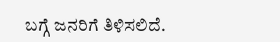ಬಗ್ಗೆ ಜನರಿಗೆ ತಿಳಿಸಲಿದೆ.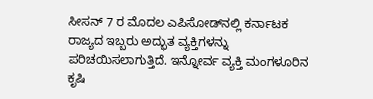ಸೀಸನ್‌ 7 ರ ಮೊದಲ ಎಪಿಸೋಡ್‌ನಲ್ಲಿ ಕರ್ನಾಟಕ ರಾಜ್ಯದ ಇಬ್ಬರು ಅದ್ಭುತ ವ್ಯಕ್ತಿಗಳನ್ನು ಪರಿಚಯಿಸಲಾಗುತ್ತಿದೆ. ಇನ್ನೋರ್ವ ವ್ಯಕ್ತಿ ಮಂಗಳೂರಿನ ಕೃಷಿ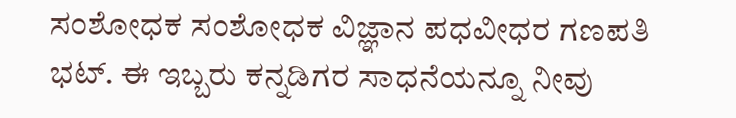ಸಂಶೋಧಕ ಸಂಶೋಧಕ ವಿಜ್ಞಾನ ಪಧವೀಧರ ಗಣಪತಿ ಭಟ್. ಈ ಇಬ್ಬರು ಕನ್ನಡಿಗರ ಸಾಧನೆಯನ್ನೂ ನೀವು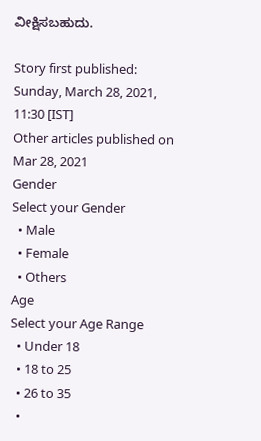ವೀಕ್ಷಿಸಬಹುದು.

Story first published: Sunday, March 28, 2021, 11:30 [IST]
Other articles published on Mar 28, 2021
Gender
Select your Gender
  • Male
  • Female
  • Others
Age
Select your Age Range
  • Under 18
  • 18 to 25
  • 26 to 35
  •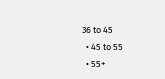36 to 45
  • 45 to 55
  • 55+